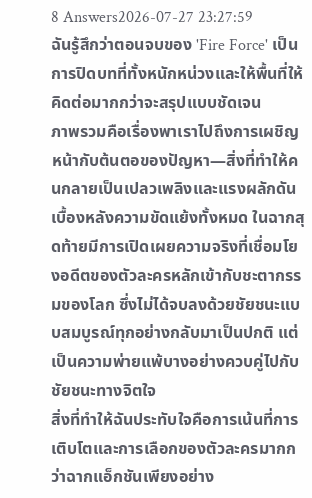8 Answers2026-07-27 23:27:59
ฉันรู้สึกว่าตอนจบของ 'Fire Force' เป็นการปิดบทที่ทั้งหนักหน่วงและให้พื้นที่ให้คิดต่อมากกว่าจะสรุปแบบชัดเจน
ภาพรวมคือเรื่องพาเราไปถึงการเผชิญหน้ากับต้นตอของปัญหา—สิ่งที่ทำให้คนกลายเป็นเปลวเพลิงและแรงผลักดันเบื้องหลังความขัดแย้งทั้งหมด ในฉากสุดท้ายมีการเปิดเผยความจริงที่เชื่อมโยงอดีตของตัวละครหลักเข้ากับชะตากรรมของโลก ซึ่งไม่ได้จบลงด้วยชัยชนะแบบสมบูรณ์ทุกอย่างกลับมาเป็นปกติ แต่เป็นความพ่ายแพ้บางอย่างควบคู่ไปกับชัยชนะทางจิตใจ
สิ่งที่ทำให้ฉันประทับใจคือการเน้นที่การเติบโตและการเลือกของตัวละครมากกว่าฉากแอ็กชันเพียงอย่าง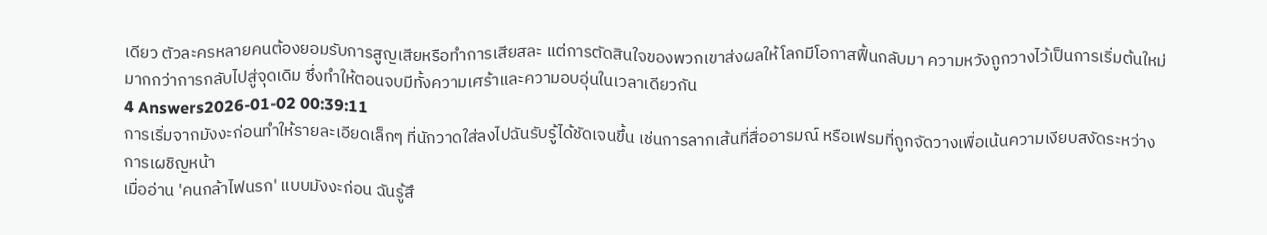เดียว ตัวละครหลายคนต้องยอมรับการสูญเสียหรือทำการเสียสละ แต่การตัดสินใจของพวกเขาส่งผลให้โลกมีโอกาสฟื้นกลับมา ความหวังถูกวางไว้เป็นการเริ่มต้นใหม่มากกว่าการกลับไปสู่จุดเดิม ซึ่งทำให้ตอนจบมีทั้งความเศร้าและความอบอุ่นในเวลาเดียวกัน
4 Answers2026-01-02 00:39:11
การเริ่มจากมังงะก่อนทำให้รายละเอียดเล็กๆ ที่นักวาดใส่ลงไปฉันรับรู้ได้ชัดเจนขึ้น เช่นการลากเส้นที่สื่ออารมณ์ หรือเฟรมที่ถูกจัดวางเพื่อเน้นความเงียบสงัดระหว่างการเผชิญหน้า
เมื่ออ่าน 'คนกล้าไฟนรก' แบบมังงะก่อน ฉันรู้สึ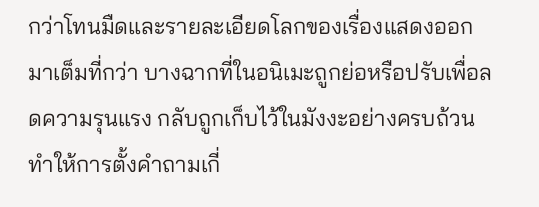กว่าโทนมืดและรายละเอียดโลกของเรื่องแสดงออกมาเต็มที่กว่า บางฉากที่ในอนิเมะถูกย่อหรือปรับเพื่อลดความรุนแรง กลับถูกเก็บไว้ในมังงะอย่างครบถ้วน ทำให้การตั้งคำถามเกี่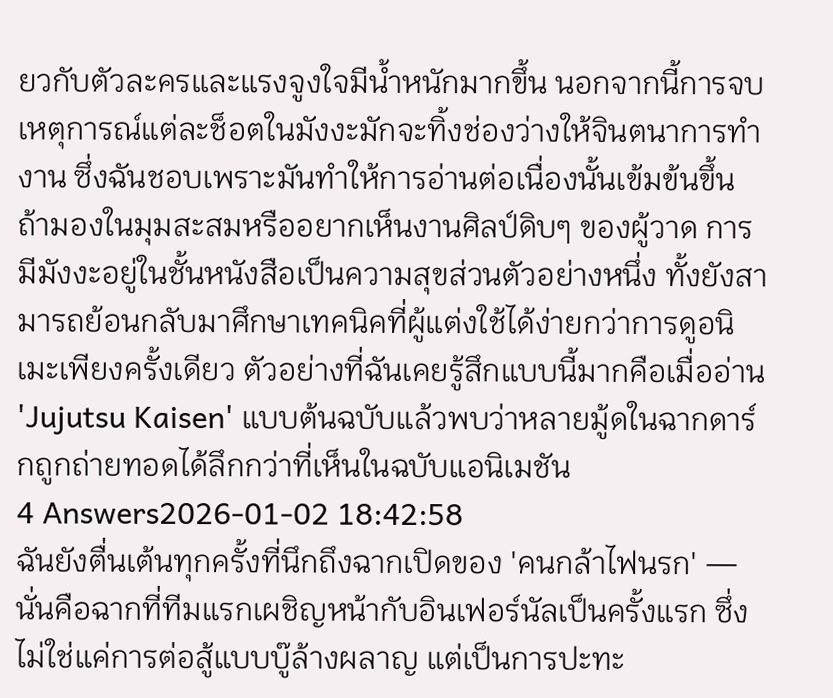ยวกับตัวละครและแรงจูงใจมีน้ำหนักมากขึ้น นอกจากนี้การจบเหตุการณ์แต่ละช็อตในมังงะมักจะทิ้งช่องว่างให้จินตนาการทำงาน ซึ่งฉันชอบเพราะมันทำให้การอ่านต่อเนื่องนั้นเข้มข้นขึ้น
ถ้ามองในมุมสะสมหรืออยากเห็นงานศิลป์ดิบๆ ของผู้วาด การมีมังงะอยู่ในชั้นหนังสือเป็นความสุขส่วนตัวอย่างหนึ่ง ทั้งยังสามารถย้อนกลับมาศึกษาเทคนิคที่ผู้แต่งใช้ได้ง่ายกว่าการดูอนิเมะเพียงครั้งเดียว ตัวอย่างที่ฉันเคยรู้สึกแบบนี้มากคือเมื่ออ่าน 'Jujutsu Kaisen' แบบต้นฉบับแล้วพบว่าหลายมู้ดในฉากดาร์กถูกถ่ายทอดได้ลึกกว่าที่เห็นในฉบับแอนิเมชัน
4 Answers2026-01-02 18:42:58
ฉันยังตื่นเต้นทุกครั้งที่นึกถึงฉากเปิดของ 'คนกล้าไฟนรก' — นั่นคือฉากที่ทีมแรกเผชิญหน้ากับอินเฟอร์นัลเป็นครั้งแรก ซึ่งไม่ใช่แค่การต่อสู้แบบบู๊ล้างผลาญ แต่เป็นการปะทะ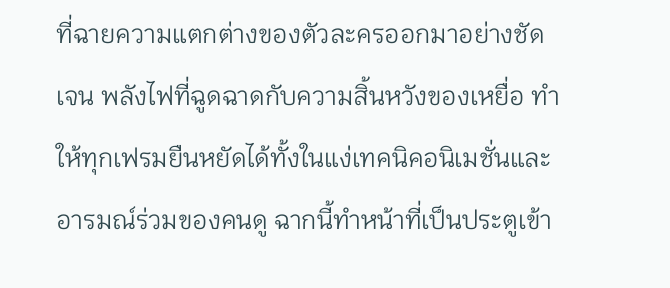ที่ฉายความแตกต่างของตัวละครออกมาอย่างชัดเจน พลังไฟที่ฉูดฉาดกับความสิ้นหวังของเหยื่อ ทำให้ทุกเฟรมยืนหยัดได้ทั้งในแง่เทคนิคอนิเมชั่นและอารมณ์ร่วมของคนดู ฉากนี้ทำหน้าที่เป็นประตูเข้า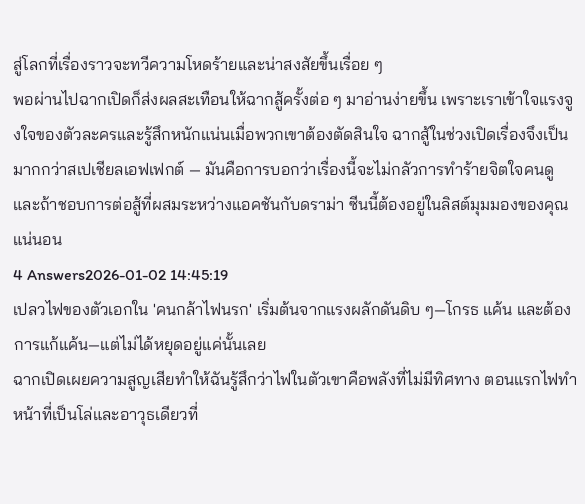สู่โลกที่เรื่องราวจะทวีความโหดร้ายและน่าสงสัยขึ้นเรื่อย ๆ
พอผ่านไปฉากเปิดก็ส่งผลสะเทือนให้ฉากสู้ครั้งต่อ ๆ มาอ่านง่ายขึ้น เพราะเราเข้าใจแรงจูงใจของตัวละครและรู้สึกหนักแน่นเมื่อพวกเขาต้องตัดสินใจ ฉากสู้ในช่วงเปิดเรื่องจึงเป็นมากกว่าสเปเชียลเอฟเฟกต์ — มันคือการบอกว่าเรื่องนี้จะไม่กลัวการทำร้ายจิตใจคนดู และถ้าชอบการต่อสู้ที่ผสมระหว่างแอคชันกับดราม่า ซีนนี้ต้องอยู่ในลิสต์มุมมองของคุณแน่นอน
4 Answers2026-01-02 14:45:19
เปลวไฟของตัวเอกใน 'คนกล้าไฟนรก' เริ่มต้นจากแรงผลักดันดิบ ๆ—โกรธ แค้น และต้องการแก้แค้น—แต่ไม่ได้หยุดอยู่แค่นั้นเลย
ฉากเปิดเผยความสูญเสียทำให้ฉันรู้สึกว่าไฟในตัวเขาคือพลังที่ไม่มีทิศทาง ตอนแรกไฟทำหน้าที่เป็นโล่และอาวุธเดียวที่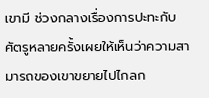เขามี ช่วงกลางเรื่องการปะทะกับศัตรูหลายครั้งเผยให้เห็นว่าความสามารถของเขาขยายไปไกลก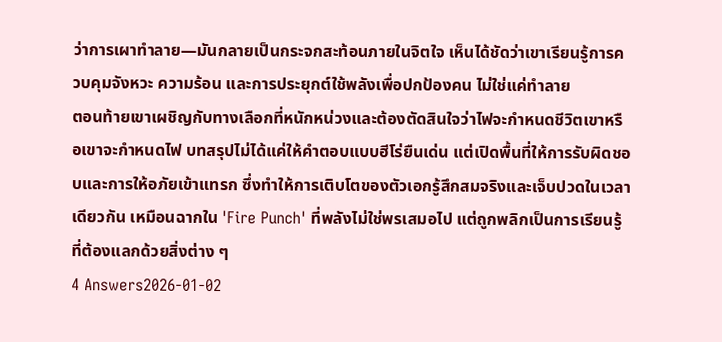ว่าการเผาทำลาย—มันกลายเป็นกระจกสะท้อนภายในจิตใจ เห็นได้ชัดว่าเขาเรียนรู้การควบคุมจังหวะ ความร้อน และการประยุกต์ใช้พลังเพื่อปกป้องคน ไม่ใช่แค่ทำลาย
ตอนท้ายเขาเผชิญกับทางเลือกที่หนักหน่วงและต้องตัดสินใจว่าไฟจะกำหนดชีวิตเขาหรือเขาจะกำหนดไฟ บทสรุปไม่ได้แค่ให้คำตอบแบบฮีโร่ยืนเด่น แต่เปิดพื้นที่ให้การรับผิดชอบและการให้อภัยเข้าแทรก ซึ่งทำให้การเติบโตของตัวเอกรู้สึกสมจริงและเจ็บปวดในเวลาเดียวกัน เหมือนฉากใน 'Fire Punch' ที่พลังไม่ใช่พรเสมอไป แต่ถูกพลิกเป็นการเรียนรู้ที่ต้องแลกด้วยสิ่งต่าง ๆ
4 Answers2026-01-02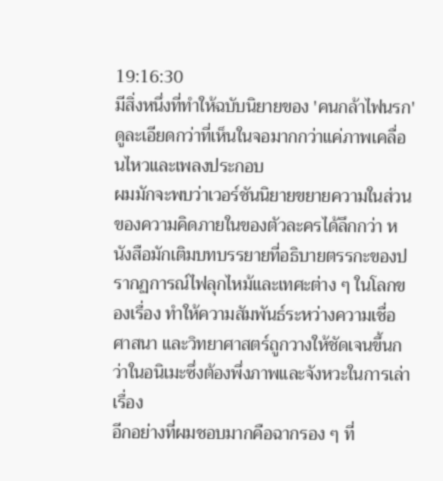19:16:30
มีสิ่งหนึ่งที่ทำให้ฉบับนิยายของ 'คนกล้าไฟนรก' ดูละเอียดกว่าที่เห็นในจอมากกว่าแค่ภาพเคลื่อนไหวและเพลงประกอบ
ผมมักจะพบว่าเวอร์ชันนิยายขยายความในส่วนของความคิดภายในของตัวละครได้ลึกกว่า หนังสือมักเติมบทบรรยายที่อธิบายตรรกะของปรากฏการณ์ไฟลุกไหม้และเทศะต่าง ๆ ในโลกของเรื่อง ทำให้ความสัมพันธ์ระหว่างความเชื่อ ศาสนา และวิทยาศาสตร์ถูกวางให้ชัดเจนขึ้นกว่าในอนิเมะซึ่งต้องพึ่งภาพและจังหวะในการเล่าเรื่อง
อีกอย่างที่ผมชอบมากคือฉากรอง ๆ ที่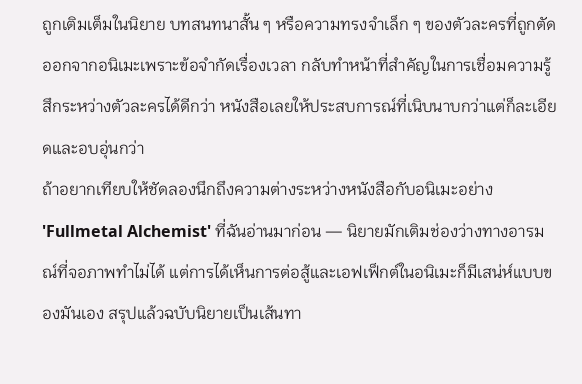ถูกเติมเต็มในนิยาย บทสนทนาสั้น ๆ หรือความทรงจำเล็ก ๆ ของตัวละครที่ถูกตัดออกจากอนิเมะเพราะข้อจำกัดเรื่องเวลา กลับทำหน้าที่สำคัญในการเชื่อมความรู้สึกระหว่างตัวละครได้ดีกว่า หนังสือเลยให้ประสบการณ์ที่เนิบนาบกว่าแต่ก็ละเอียดและอบอุ่นกว่า
ถ้าอยากเทียบให้ชัดลองนึกถึงความต่างระหว่างหนังสือกับอนิเมะอย่าง 'Fullmetal Alchemist' ที่ฉันอ่านมาก่อน — นิยายมักเติมช่องว่างทางอารมณ์ที่จอภาพทำไม่ได้ แต่การได้เห็นการต่อสู้และเอฟเฟ็กต์ในอนิเมะก็มีเสน่ห์แบบของมันเอง สรุปแล้วฉบับนิยายเป็นเส้นทา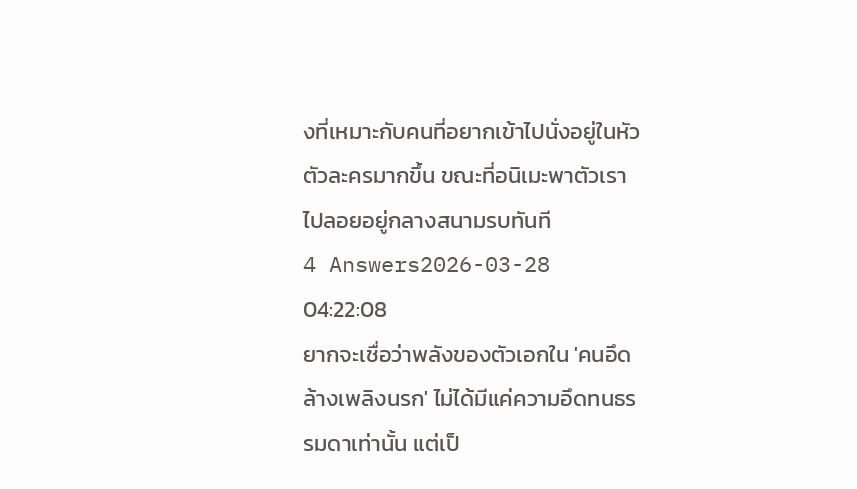งที่เหมาะกับคนที่อยากเข้าไปนั่งอยู่ในหัวตัวละครมากขึ้น ขณะที่อนิเมะพาตัวเราไปลอยอยู่กลางสนามรบทันที
4 Answers2026-03-28 04:22:08
ยากจะเชื่อว่าพลังของตัวเอกใน 'คนอึดล้างเพลิงนรก' ไม่ได้มีแค่ความอึดทนธรรมดาเท่านั้น แต่เป็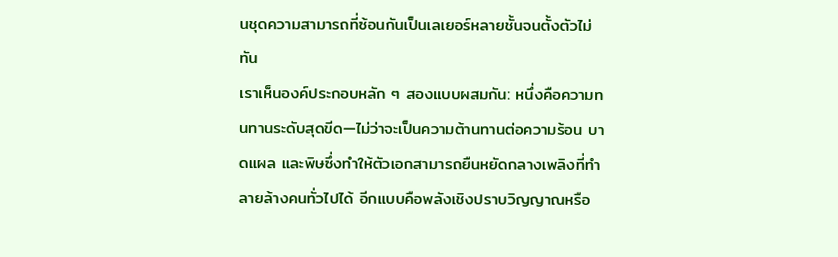นชุดความสามารถที่ซ้อนกันเป็นเลเยอร์หลายชั้นจนตั้งตัวไม่ทัน
เราเห็นองค์ประกอบหลัก ๆ สองแบบผสมกัน: หนึ่งคือความทนทานระดับสุดขีด—ไม่ว่าจะเป็นความต้านทานต่อความร้อน บาดแผล และพิษซึ่งทำให้ตัวเอกสามารถยืนหยัดกลางเพลิงที่ทำลายล้างคนทั่วไปได้ อีกแบบคือพลังเชิงปราบวิญญาณหรือ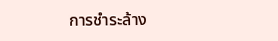การชำระล้าง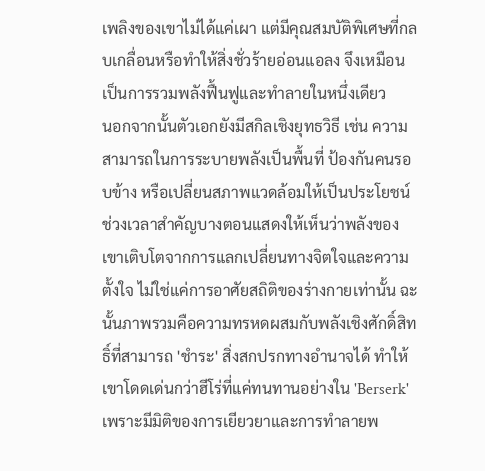เพลิงของเขาไม่ได้แค่เผา แต่มีคุณสมบัติพิเศษที่กลบเกลื่อนหรือทำให้สิ่งชั่วร้ายอ่อนแอลง จึงเหมือนเป็นการรวมพลังฟื้นฟูและทำลายในหนึ่งเดียว
นอกจากนั้นตัวเอกยังมีสกิลเชิงยุทธวิธี เช่น ความสามารถในการระบายพลังเป็นพื้นที่ ป้องกันคนรอบข้าง หรือเปลี่ยนสภาพแวดล้อมให้เป็นประโยชน์ ช่วงเวลาสำคัญบางตอนแสดงให้เห็นว่าพลังของเขาเติบโตจากการแลกเปลี่ยนทางจิตใจและความตั้งใจ ไม่ใช่แค่การอาศัยสถิติของร่างกายเท่านั้น ฉะนั้นภาพรวมคือความทรหดผสมกับพลังเชิงศักดิ์สิทธิ์ที่สามารถ 'ชำระ' สิ่งสกปรกทางอำนาจได้ ทำให้เขาโดดเด่นกว่าฮีโร่ที่แค่ทนทานอย่างใน 'Berserk' เพราะมีมิติของการเยียวยาและการทำลายพ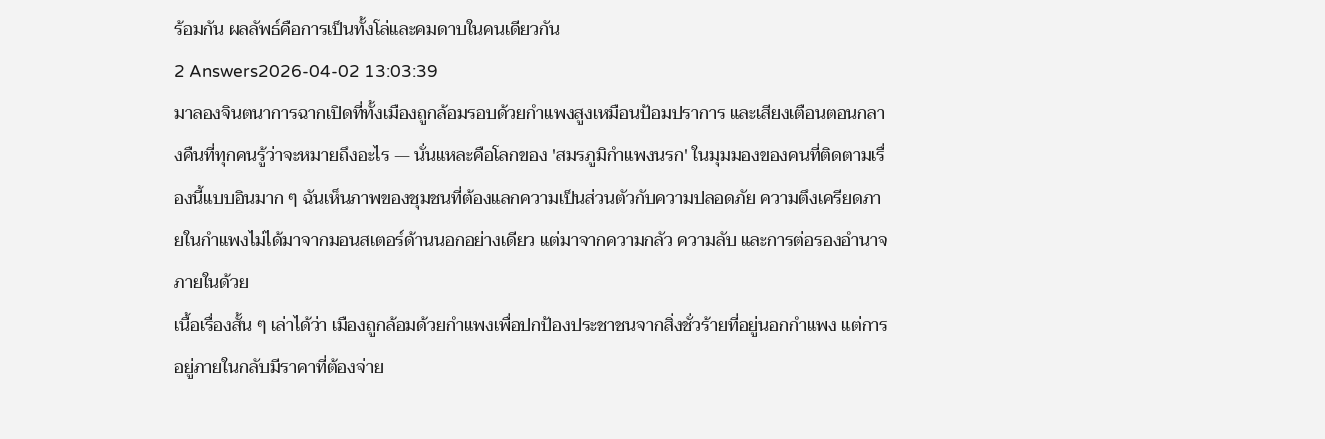ร้อมกัน ผลลัพธ์คือการเป็นทั้งโล่และคมดาบในคนเดียวกัน
2 Answers2026-04-02 13:03:39
มาลองจินตนาการฉากเปิดที่ทั้งเมืองถูกล้อมรอบด้วยกำแพงสูงเหมือนป้อมปราการ และเสียงเตือนตอนกลางคืนที่ทุกคนรู้ว่าจะหมายถึงอะไร — นั่นแหละคือโลกของ 'สมรภูมิกำแพงนรก' ในมุมมองของคนที่ติดตามเรื่องนี้แบบอินมาก ๆ ฉันเห็นภาพของชุมชนที่ต้องแลกความเป็นส่วนตัวกับความปลอดภัย ความตึงเครียดภายในกำแพงไม่ได้มาจากมอนสเตอร์ด้านนอกอย่างเดียว แต่มาจากความกลัว ความลับ และการต่อรองอำนาจภายในด้วย
เนื้อเรื่องสั้น ๆ เล่าได้ว่า เมืองถูกล้อมด้วยกำแพงเพื่อปกป้องประชาชนจากสิ่งชั่วร้ายที่อยู่นอกกำแพง แต่การอยู่ภายในกลับมีราคาที่ต้องจ่าย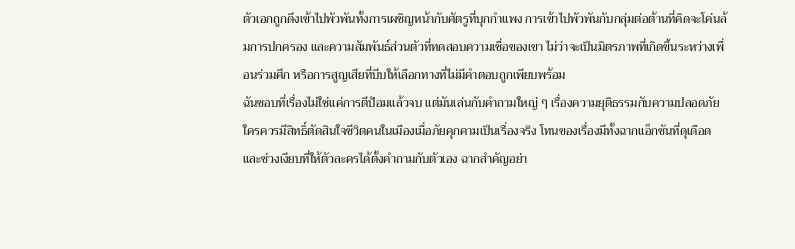ตัวเอกถูกดึงเข้าไปพัวพันทั้งการเผชิญหน้ากับศัตรูที่บุกกำแพง การเข้าไปพัวพันกับกลุ่มต่อต้านที่คิดจะโค่นล้มการปกครอง และความสัมพันธ์ส่วนตัวที่ทดสอบความเชื่อของเขา ไม่ว่าจะเป็นมิตรภาพที่เกิดขึ้นระหว่างเพื่อนร่วมศึก หรือการสูญเสียที่บีบให้เลือกทางที่ไม่มีคำตอบถูกเพียบพร้อม
ฉันชอบที่เรื่องไม่ใช่แค่การตีป้อมแล้วจบ แต่มันเล่นกับคำถามใหญ่ ๆ เรื่องความยุติธรรมกับความปลอดภัย ใครควรมีสิทธิ์ตัดสินใจชีวิตคนในเมืองเมื่อภัยคุกคามเป็นเรื่องจริง โทนของเรื่องมีทั้งฉากแอ็กชันที่ดุเดือดและช่วงเงียบที่ให้ตัวละครได้ตั้งคำถามกับตัวเอง ฉากสำคัญอย่า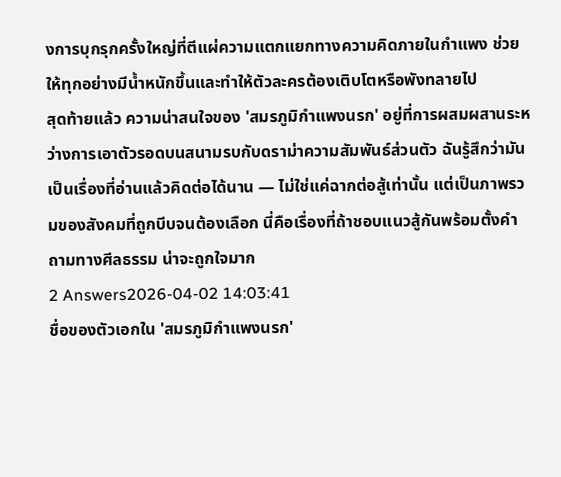งการบุกรุกครั้งใหญ่ที่ตีแผ่ความแตกแยกทางความคิดภายในกำแพง ช่วยให้ทุกอย่างมีน้ำหนักขึ้นและทำให้ตัวละครต้องเติบโตหรือพังทลายไป
สุดท้ายแล้ว ความน่าสนใจของ 'สมรภูมิกำแพงนรก' อยู่ที่การผสมผสานระหว่างการเอาตัวรอดบนสนามรบกับดราม่าความสัมพันธ์ส่วนตัว ฉันรู้สึกว่ามันเป็นเรื่องที่อ่านแล้วคิดต่อได้นาน — ไม่ใช่แค่ฉากต่อสู้เท่านั้น แต่เป็นภาพรวมของสังคมที่ถูกบีบจนต้องเลือก นี่คือเรื่องที่ถ้าชอบแนวสู้กันพร้อมตั้งคำถามทางศีลธรรม น่าจะถูกใจมาก
2 Answers2026-04-02 14:03:41
ชื่อของตัวเอกใน 'สมรภูมิกำแพงนรก'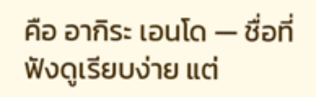คือ อากิระ เอนโด — ชื่อที่ฟังดูเรียบง่าย แต่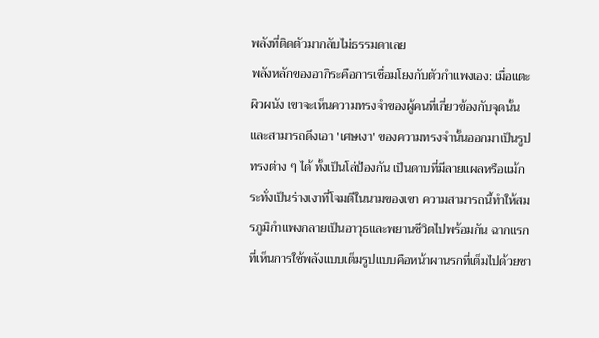พลังที่ติดตัวมากลับไม่ธรรมดาเลย
พลังหลักของอากิระคือการเชื่อมโยงกับตัวกำแพงเอง: เมื่อแตะผิวผนัง เขาจะเห็นความทรงจำของผู้คนที่เกี่ยวข้องกับจุดนั้นและสามารถดึงเอา 'เศษเงา' ของความทรงจำนั้นออกมาเป็นรูปทรงต่าง ๆ ได้ ทั้งเป็นโล่ป้องกัน เป็นดาบที่มีลายแผลหรือแม้กระทั่งเป็นร่างเงาที่โจมตีในนามของเขา ความสามารถนี้ทำให้สมรภูมิกำแพงกลายเป็นอาวุธและพยานชีวิตไปพร้อมกัน ฉากแรกที่เห็นการใช้พลังแบบเต็มรูปแบบคือหน้าผานรกที่เต็มไปด้วยซา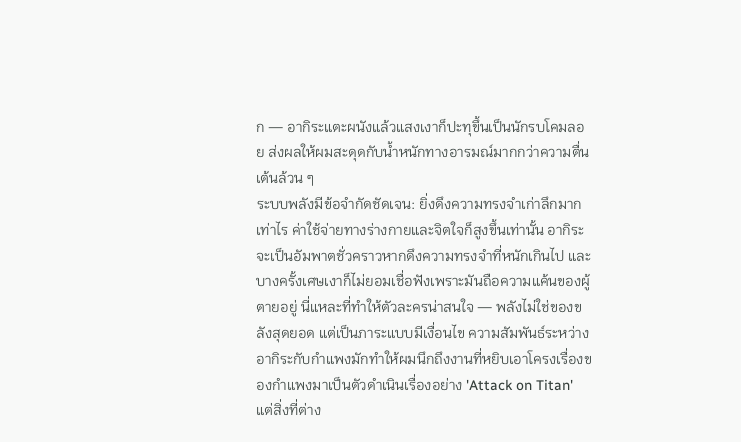ก — อากิระแตะผนังแล้วแสงเงาก็ปะทุขึ้นเป็นนักรบโคมลอย ส่งผลให้ผมสะดุดกับน้ำหนักทางอารมณ์มากกว่าความตื่นเต้นล้วน ๆ
ระบบพลังมีข้อจำกัดชัดเจน: ยิ่งดึงความทรงจำเก่าลึกมากเท่าไร ค่าใช้จ่ายทางร่างกายและจิตใจก็สูงขึ้นเท่านั้น อากิระจะเป็นอัมพาตชั่วคราวหากดึงความทรงจำที่หนักเกินไป และบางครั้งเศษเงาก็ไม่ยอมเชื่อฟังเพราะมันถือความแค้นของผู้ตายอยู่ นี่แหละที่ทำให้ตัวละครน่าสนใจ — พลังไม่ใช่ของขลังสุดยอด แต่เป็นภาระแบบมีเงื่อนไข ความสัมพันธ์ระหว่างอากิระกับกำแพงมักทำให้ผมนึกถึงงานที่หยิบเอาโครงเรื่องของกำแพงมาเป็นตัวดำเนินเรื่องอย่าง 'Attack on Titan' แต่สิ่งที่ต่าง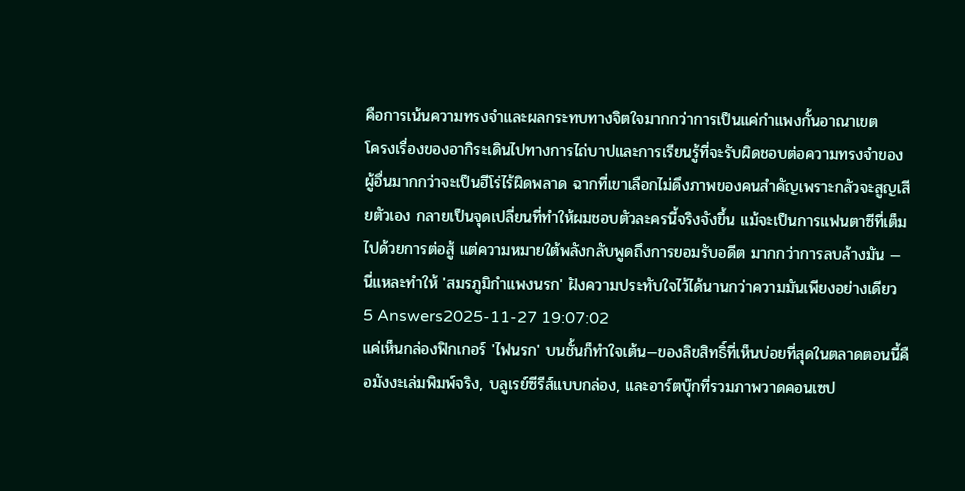คือการเน้นความทรงจำและผลกระทบทางจิตใจมากกว่าการเป็นแค่กำแพงกั้นอาณาเขต
โครงเรื่องของอากิระเดินไปทางการไถ่บาปและการเรียนรู้ที่จะรับผิดชอบต่อความทรงจำของผู้อื่นมากกว่าจะเป็นฮีโร่ไร้ผิดพลาด ฉากที่เขาเลือกไม่ดึงภาพของคนสำคัญเพราะกลัวจะสูญเสียตัวเอง กลายเป็นจุดเปลี่ยนที่ทำให้ผมชอบตัวละครนี้จริงจังขึ้น แม้จะเป็นการแฟนตาซีที่เต็มไปด้วยการต่อสู้ แต่ความหมายใต้พลังกลับพูดถึงการยอมรับอดีต มากกว่าการลบล้างมัน — นี่แหละทำให้ 'สมรภูมิกำแพงนรก' ฝังความประทับใจไว้ได้นานกว่าความมันเพียงอย่างเดียว
5 Answers2025-11-27 19:07:02
แค่เห็นกล่องฟิกเกอร์ 'ไฟนรก' บนชั้นก็ทำใจเต้น—ของลิขสิทธิ์ที่เห็นบ่อยที่สุดในตลาดตอนนี้คือมังงะเล่มพิมพ์จริง, บลูเรย์ซีรีส์แบบกล่อง, และอาร์ตบุ๊กที่รวมภาพวาดคอนเซป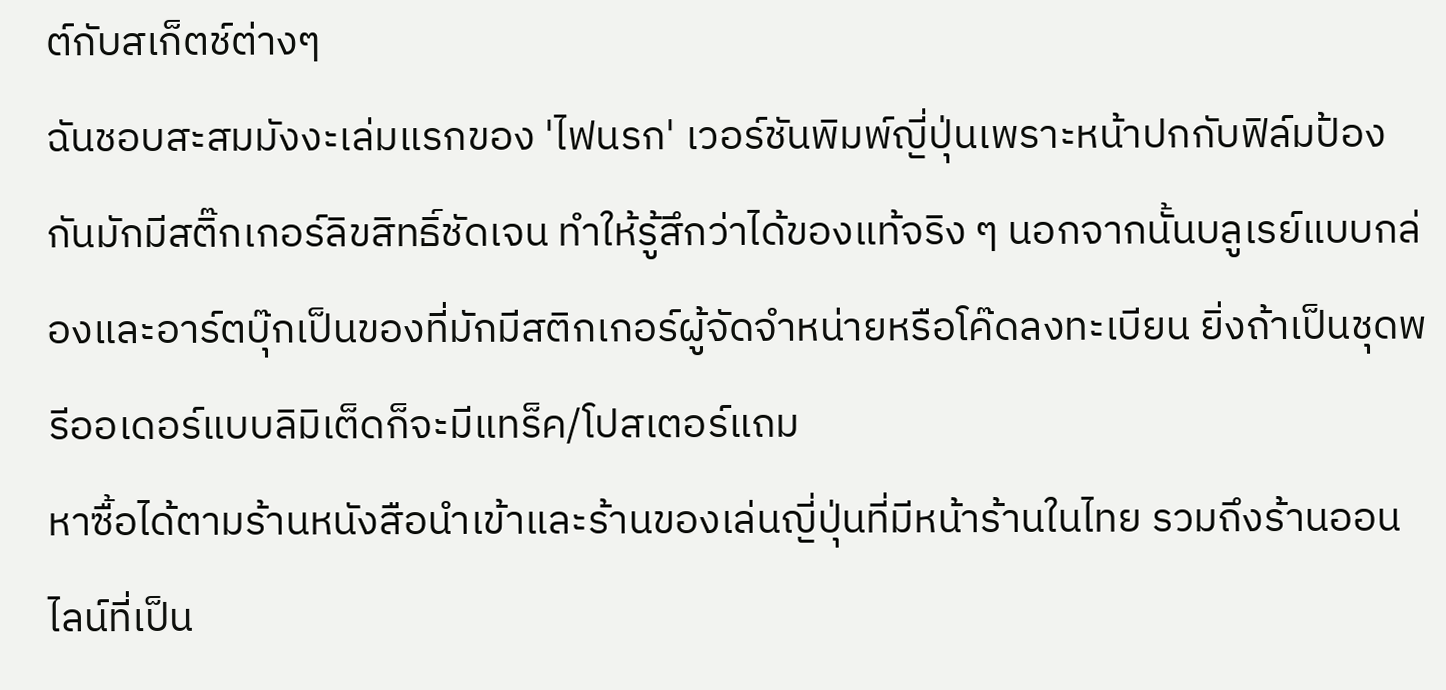ต์กับสเก็ตช์ต่างๆ
ฉันชอบสะสมมังงะเล่มแรกของ 'ไฟนรก' เวอร์ชันพิมพ์ญี่ปุ่นเพราะหน้าปกกับฟิล์มป้องกันมักมีสติ๊กเกอร์ลิขสิทธิ์ชัดเจน ทำให้รู้สึกว่าได้ของแท้จริง ๆ นอกจากนั้นบลูเรย์แบบกล่องและอาร์ตบุ๊กเป็นของที่มักมีสติกเกอร์ผู้จัดจำหน่ายหรือโค๊ดลงทะเบียน ยิ่งถ้าเป็นชุดพรีออเดอร์แบบลิมิเต็ดก็จะมีแทร็ค/โปสเตอร์แถม
หาซื้อได้ตามร้านหนังสือนำเข้าและร้านของเล่นญี่ปุ่นที่มีหน้าร้านในไทย รวมถึงร้านออนไลน์ที่เป็น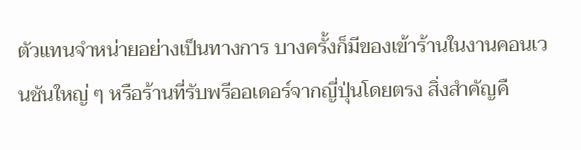ตัวแทนจำหน่ายอย่างเป็นทางการ บางครั้งก็มีของเข้าร้านในงานคอนเวนชันใหญ่ ๆ หรือร้านที่รับพรีออเดอร์จากญี่ปุ่นโดยตรง สิ่งสำคัญคื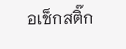อเช็กสติ๊ก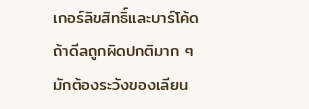เกอร์ลิขสิทธิ์และบาร์โค้ด ถ้าดีลถูกผิดปกติมาก ๆ มักต้องระวังของเลียน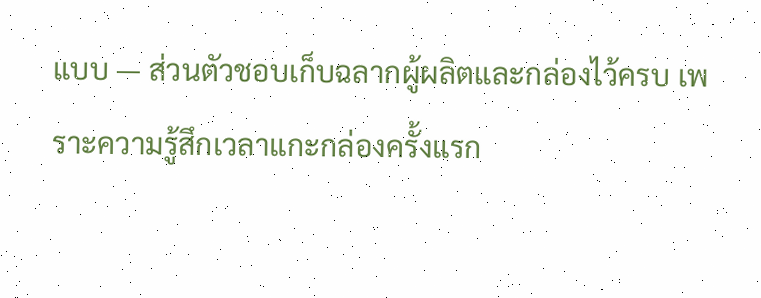แบบ — ส่วนตัวชอบเก็บฉลากผู้ผลิตและกล่องไว้ครบ เพราะความรู้สึกเวลาแกะกล่องครั้งแรก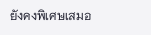ยังคงพิเศษเสมอ